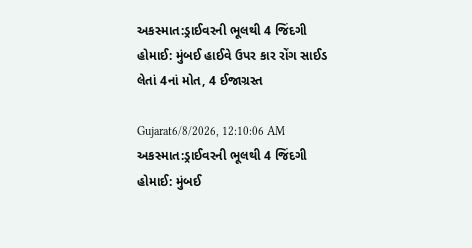અકસ્માત:ડ્રાઈવરની ભૂલથી 4 જિંદગી હોમાઈ: મુંબઈ હાઈવે ઉપર કાર રોંગ સાઈડ લેતાં 4નાં મોત, 4 ઈજાગ્રસ્ત

Gujarat6/8/2026, 12:10:06 AM
અકસ્માત:ડ્રાઈવરની ભૂલથી 4 જિંદગી હોમાઈ: મુંબઈ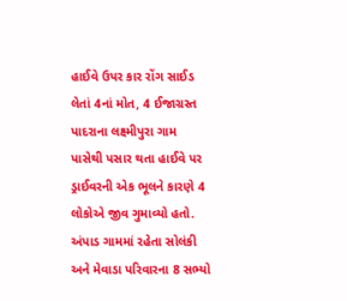હાઈવે ઉપર કાર રોંગ સાઈડ લેતાં 4નાં મોત, 4 ઈજાગ્રસ્ત
પાદરાના લક્ષ્મીપુરા ગામ પાસેથી પસાર થતા હાઈવે પર ડ્રાઈવરની એક ભૂલને કારણે 4 લોકોએ જીવ ગુમાવ્યો હતો. અંપાડ ગામમાં રહેતા સોલંકી અને મેવાડા પરિવારના 8 સભ્યો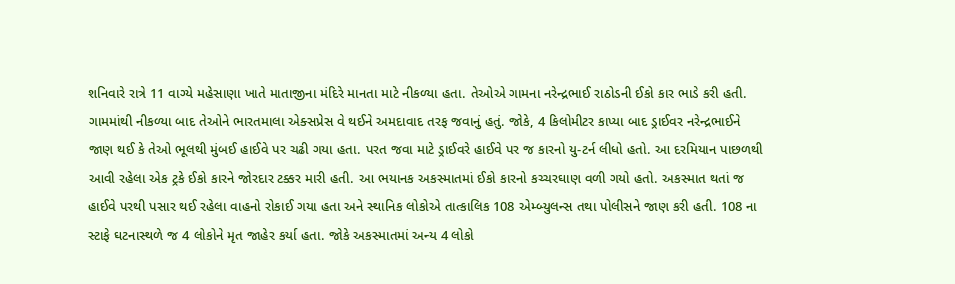શનિવારે રાત્રે 11 વાગ્યે મહેસાણા ખાતે માતાજીના મંદિરે માનતા માટે નીકળ્યા હતા. તેઓએ ગામના નરેન્દ્રભાઈ રાઠોડની ઈકો કાર ભાડે કરી હતી. ગામમાંથી નીકળ્યા બાદ તેઓને ભારતમાલા એક્સપ્રેસ વે થઈને અમદાવાદ તરફ જવાનું હતું. જોકે, 4 કિલોમીટર કાપ્યા બાદ ડ્રાઈવર નરેન્દ્રભાઈને જાણ થઈ કે તેઓ ભૂલથી મુંબઈ હાઈવે પર ચઢી ગયા હતા. પરત જવા માટે ડ્રાઈવરે હાઈવે પર જ કારનો યુ-ટર્ન લીધો હતો. આ દરમિયાન પાછળથી આવી રહેલા એક ટ્રકે ઈકો કારને જોરદાર ટક્કર મારી હતી. આ ભયાનક અકસ્માતમાં ઈકો કારનો કચ્ચરઘાણ વળી ગયો હતો. અકસ્માત થતાં જ હાઈવે પરથી પસાર થઈ રહેલા વાહનો રોકાઈ ગયા હતા અને સ્થાનિક લોકોએ તાત્કાલિક 108 એમ્બ્યુલન્સ તથા પોલીસને જાણ કરી હતી. 108 ના સ્ટાફે ઘટનાસ્થળે જ 4 લોકોને મૃત જાહેર કર્યા હતા. જોકે અકસ્માતમાં અન્ય 4 લોકો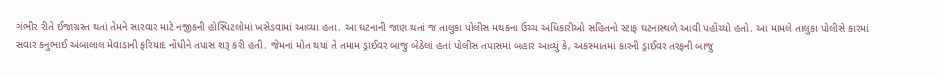ગંભીર રીતે ઈજાગ્રસ્ત થતાં તેમને સારવાર માટે નજીકની હોસ્પિટલોમાં ખસેડવામાં આવ્યા હતા. આ ઘટનાની જાણ થતાં જ તાલુકા પોલીસ મથકના ઉચ્ચ અધિકારીઓ સહિતનો સ્ટાફ ઘટનાસ્થળે આવી પહોંચ્યો હતો. આ મામલે તાલુકા પોલીસે કારમાં સવાર કનુભાઈ અંબાલાલ મેવાડાની ફરિયાદ નોંધીને તપાસ શરૂ કરી હતી. જેમનાં મોત થયાં તે તમામ ડ્રાઈવર બાજુ બેઠેલાં હતાં પોલીસ તપાસમાં બહાર આવ્યું કે, અકસ્માતમાં કારની ડ્રાઈવર તરફની બાજુ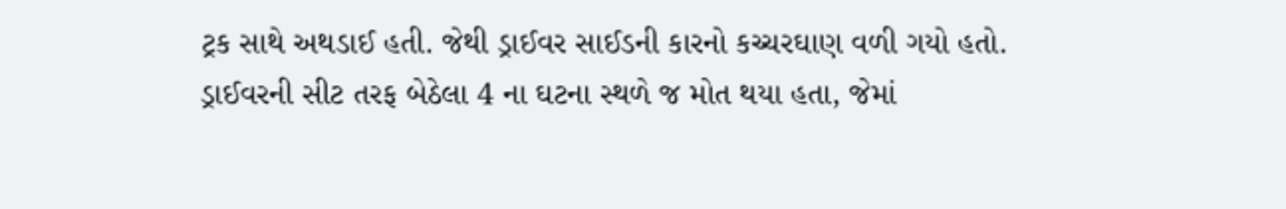ટ્રક સાથે અથડાઈ હતી. જેથી ડ્રાઈવર સાઈડની કારનો કચ્ચરઘાણ વળી ગયો હતો. ડ્રાઈવરની સીટ તરફ બેઠેલા 4 ના ઘટના સ્થળે જ મોત થયા હતા, જેમાં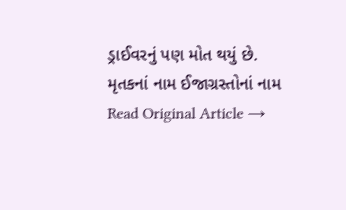ડ્રાઈવરનું પણ મોત થયું છે. મૃતકનાં નામ ઈજાગ્રસ્તોનાં નામ
Read Original Article →